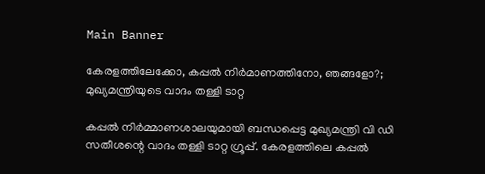Main Banner

കേരളത്തിലേക്കോ, കപ്പല്‍ നിര്‍മാണത്തിനോ, ഞങ്ങളോ?; മുഖ്യമന്ത്രിയുടെ വാദം തള്ളി ടാറ്റ

കപ്പല്‍ നിര്‍മ്മാണശാലയുമായി ബന്ധപ്പെട്ട മുഖ്യമന്ത്രി വി ഡി സതീശന്റെ വാദം തള്ളി ടാറ്റ ഗ്രൂപ്പ്. കേരളത്തിലെ കപ്പല്‍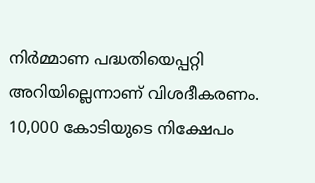നിര്‍മ്മാണ പദ്ധതിയെപ്പറ്റി അറിയില്ലെന്നാണ് വിശദീകരണം. 10,000 കോടിയുടെ നിക്ഷേപം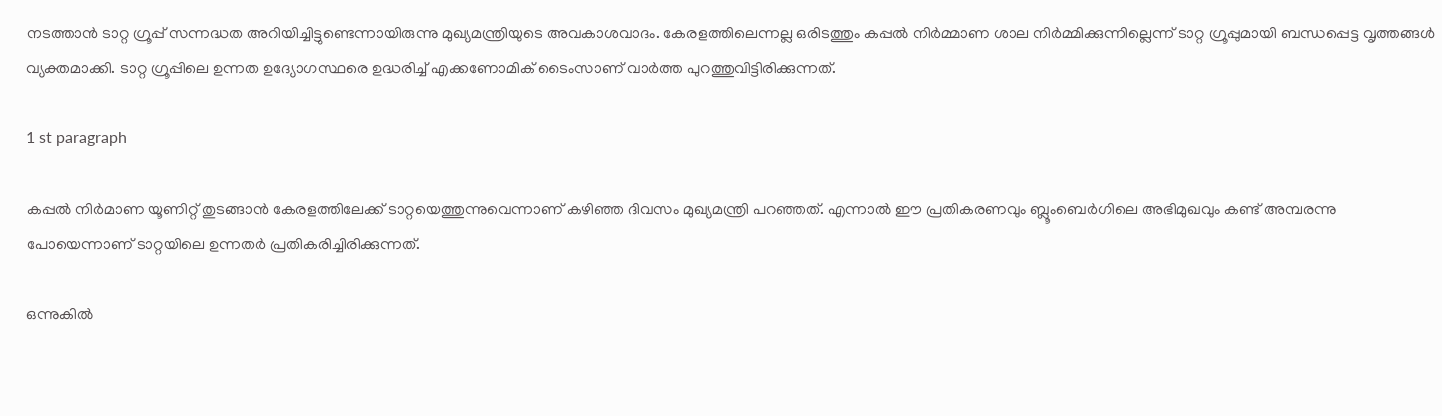നടത്താന്‍ ടാറ്റ ഗ്രൂപ്പ് സന്നദ്ധത അറിയിച്ചിട്ടുണ്ടെന്നായിരുന്നു മുഖ്യമന്ത്രിയുടെ അവകാശവാദം. കേരളത്തിലെന്നല്ല ഒരിടത്തും കപ്പല്‍ നിര്‍മ്മാണ ശാല നിര്‍മ്മിക്കുന്നില്ലെന്ന് ടാറ്റ ഗ്രൂപ്പുമായി ബന്ധപ്പെട്ട വൃത്തങ്ങള്‍ വ്യക്തമാക്കി. ടാറ്റ ഗ്രൂപ്പിലെ ഉന്നത ഉദ്യോഗസ്ഥരെ ഉദ്ധരിച്ച് എക്കണോമിക് ടൈംസാണ് വാര്‍ത്ത പുറത്തുവിട്ടിരിക്കുന്നത്.

1 st paragraph

കപ്പല്‍ നിര്‍മാണ യൂണിറ്റ് തുടങ്ങാന്‍ കേരളത്തിലേക്ക് ടാറ്റയെത്തുന്നുവെന്നാണ് കഴിഞ്ഞ ദിവസം മുഖ്യമന്ത്രി പറഞ്ഞത്. എന്നാല്‍ ഈ പ്രതികരണവും ബ്ലൂംബെര്‍ഗിലെ അഭിമുഖവും കണ്ട് അമ്പരന്നു പോയെന്നാണ് ടാറ്റയിലെ ഉന്നതര്‍ പ്രതികരിച്ചിരിക്കുന്നത്.

ഒന്നുകില്‍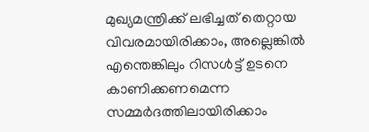മുഖ്യമന്ത്രിക്ക് ലഭിച്ചത് തെറ്റായ വിവരമായിരിക്കാം, അല്ലെങ്കില്‍ എന്തെങ്കിലും റിസള്‍ട്ട് ഉടനെ കാണിക്കണമെന്ന സമ്മര്‍ദത്തിലായിരിക്കാം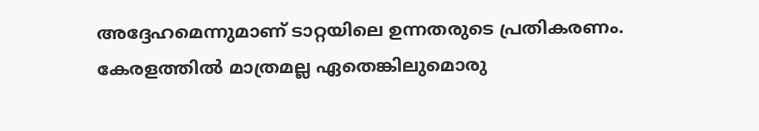അദ്ദേഹമെന്നുമാണ് ടാറ്റയിലെ ഉന്നതരുടെ പ്രതികരണം. കേരളത്തില്‍ മാത്രമല്ല ഏതെങ്കിലുമൊരു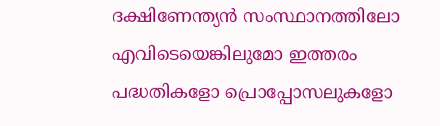ദക്ഷിണേന്ത്യന്‍ സംസ്ഥാനത്തിലോ എവിടെയെങ്കിലുമോ ഇത്തരം പദ്ധതികളോ പ്രൊപ്പോസലുകളോ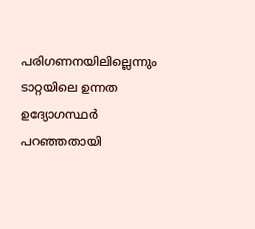പരിഗണനയിലില്ലെന്നും ടാറ്റയിലെ ഉന്നത ഉദ്യോഗസ്ഥര്‍ പറഞ്ഞതായി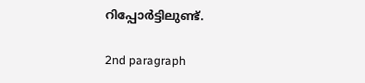റിപ്പോര്‍ട്ടിലുണ്ട്.

2nd paragraph